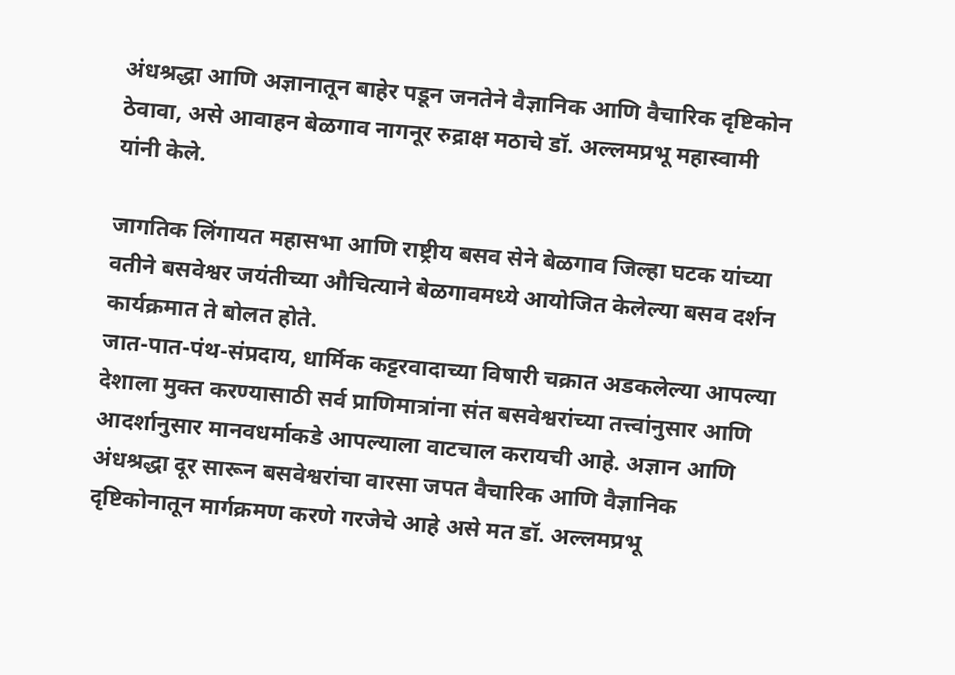अंधश्रद्धा आणि अज्ञानातून बाहेर पडून जनतेने वैज्ञानिक आणि वैचारिक दृष्टिकोन ठेवावा, असे आवाहन बेळगाव नागनूर रुद्राक्ष मठाचे डॉ. अल्लमप्रभू महास्वामी यांनी केले.

जागतिक लिंगायत महासभा आणि राष्ट्रीय बसव सेने बेळगाव जिल्हा घटक यांच्या वतीने बसवेश्वर जयंतीच्या औचित्याने बेळगावमध्ये आयोजित केलेल्या बसव दर्शन कार्यक्रमात ते बोलत होते.
जात-पात-पंथ-संप्रदाय, धार्मिक कट्टरवादाच्या विषारी चक्रात अडकलेल्या आपल्या देशाला मुक्त करण्यासाठी सर्व प्राणिमात्रांना संत बसवेश्वरांच्या तत्त्वांनुसार आणि आदर्शानुसार मानवधर्माकडे आपल्याला वाटचाल करायची आहे. अज्ञान आणि अंधश्रद्धा दूर सारून बसवेश्वरांचा वारसा जपत वैचारिक आणि वैज्ञानिक दृष्टिकोनातून मार्गक्रमण करणे गरजेचे आहे असे मत डॉ. अल्लमप्रभू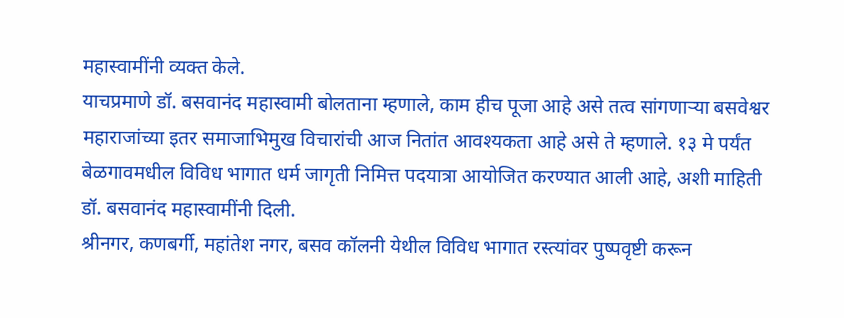महास्वामींनी व्यक्त केले.
याचप्रमाणे डॉ. बसवानंद महास्वामी बोलताना म्हणाले, काम हीच पूजा आहे असे तत्व सांगणाऱ्या बसवेश्वर महाराजांच्या इतर समाजाभिमुख विचारांची आज नितांत आवश्यकता आहे असे ते म्हणाले. १३ मे पर्यंत बेळगावमधील विविध भागात धर्म जागृती निमित्त पदयात्रा आयोजित करण्यात आली आहे, अशी माहिती डॉ. बसवानंद महास्वामींनी दिली.
श्रीनगर, कणबर्गी, महांतेश नगर, बसव कॉलनी येथील विविध भागात रस्त्यांवर पुष्पवृष्टी करून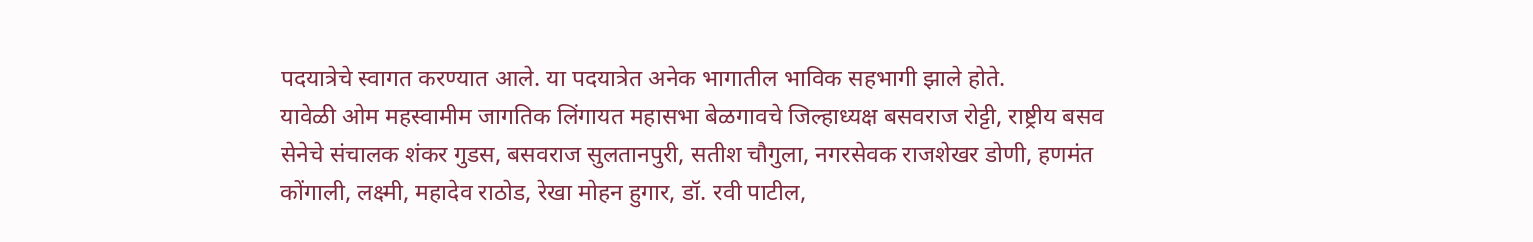पदयात्रेचे स्वागत करण्यात आले. या पदयात्रेत अनेक भागातील भाविक सहभागी झाले होते.
यावेळी ओम महस्वामीम जागतिक लिंगायत महासभा बेळगावचे जिल्हाध्यक्ष बसवराज रोट्टी, राष्ट्रीय बसव सेनेचे संचालक शंकर गुडस, बसवराज सुलतानपुरी, सतीश चौगुला, नगरसेवक राजशेखर डोणी, हणमंत कोंगाली, लक्ष्मी, महादेव राठोड, रेखा मोहन हुगार, डॉ. रवी पाटील,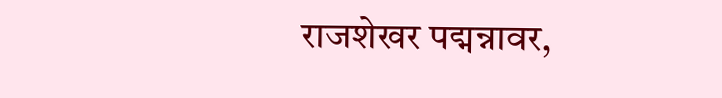राजशेखर पद्मन्नावर,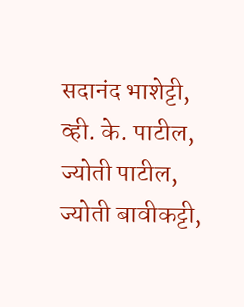सदानंद भाशेट्टी, व्ही. के. पाटील, ज्योती पाटील, ज्योती बावीकट्टी,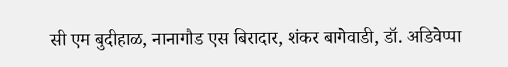सी एम बुदीहाळ, नानागौड एस बिरादार, शंकर बागेवाडी, डॉ. अडिवेप्पा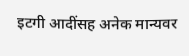इटगी आदींसह अनेक मान्यवर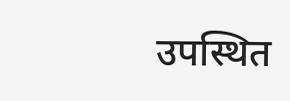उपस्थित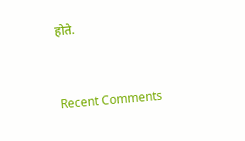होते.


Recent Comments